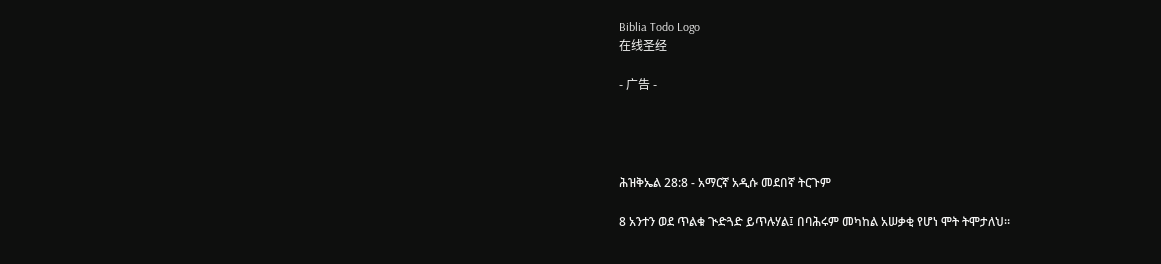Biblia Todo Logo
在线圣经

- 广告 -




ሕዝቅኤል 28:8 - አማርኛ አዲሱ መደበኛ ትርጉም

8 አንተን ወደ ጥልቁ ጒድጓድ ይጥሉሃል፤ በባሕሩም መካከል አሠቃቂ የሆነ ሞት ትሞታለህ።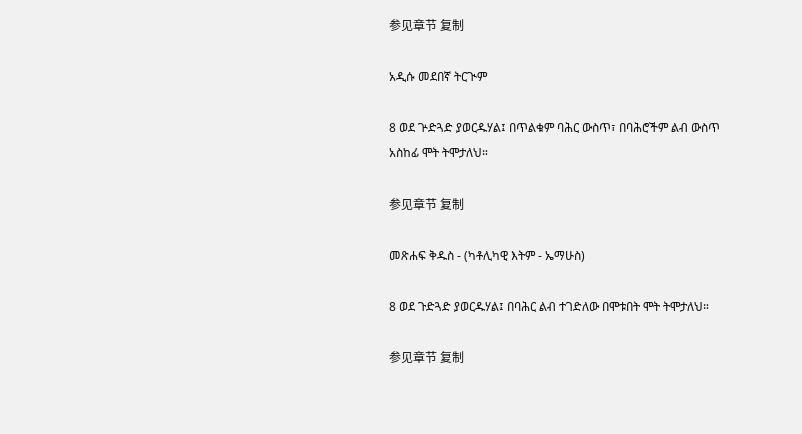参见章节 复制

አዲሱ መደበኛ ትርጒም

8 ወደ ጕድጓድ ያወርዱሃል፤ በጥልቁም ባሕር ውስጥ፣ በባሕሮችም ልብ ውስጥ አስከፊ ሞት ትሞታለህ።

参见章节 复制

መጽሐፍ ቅዱስ - (ካቶሊካዊ እትም - ኤማሁስ)

8 ወደ ጉድጓድ ያወርዱሃል፤ በባሕር ልብ ተገድለው በሞቱበት ሞት ትሞታለህ።

参见章节 复制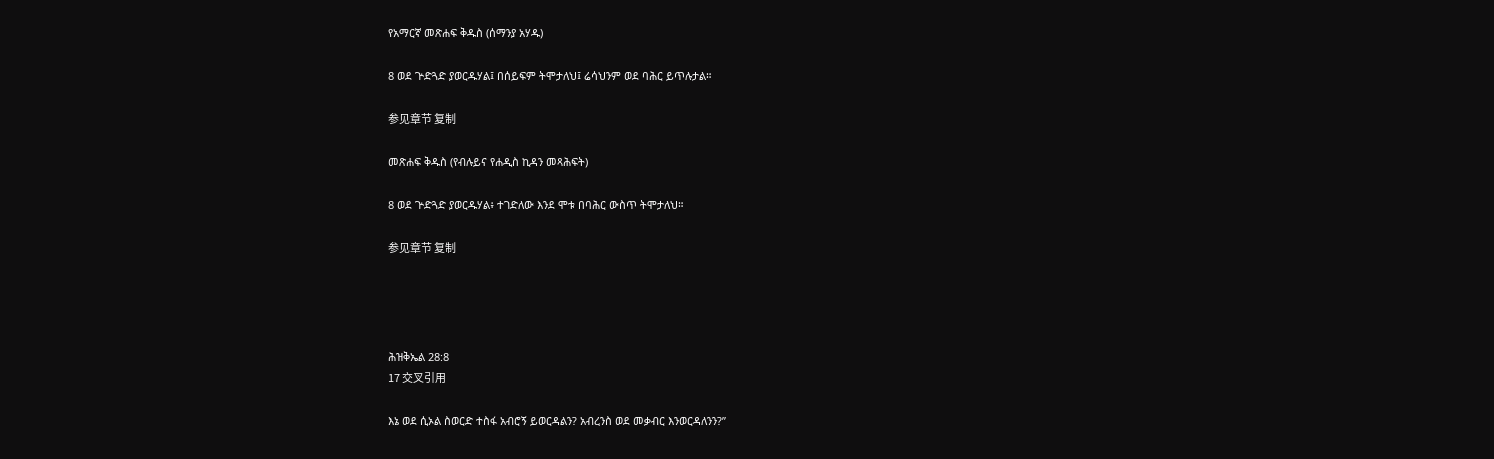የአማርኛ መጽሐፍ ቅዱስ (ሰማንያ አሃዱ)

8 ወደ ጕድጓድ ያወርዱሃል፤ በሰይፍም ትሞታለህ፤ ሬሳህንም ወደ ባሕር ይጥሉታል።

参见章节 复制

መጽሐፍ ቅዱስ (የብሉይና የሐዲስ ኪዳን መጻሕፍት)

8 ወደ ጕድጓድ ያወርዱሃል፥ ተገድለው እንደ ሞቱ በባሕር ውስጥ ትሞታለህ።

参见章节 复制




ሕዝቅኤል 28:8
17 交叉引用

እኔ ወደ ሲኦል ስወርድ ተስፋ አብሮኝ ይወርዳልን? አብረንስ ወደ መቃብር እንወርዳለንን?”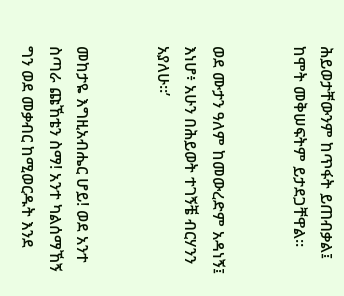ሕይወታቸውንም ከጥፋት ይጠብቃል፤ ከሞት መቅሠፍትም ይታደጋቸዋል።


ወደ ሙታን ዓለም ከመውረድም አዳነኝ፤ እነሆ፥ አሁን በሕይወት ተገኝቼ ብርሃንን አያለሁ።’


መከታዬ እግዚአብሔር ሆይ! ወደ አንተ ስጣራ ጩኸቴን ስማ! አንተ ካልሰማኸኝ ግን ወደ መቃብር ከሚወርዱት እንደ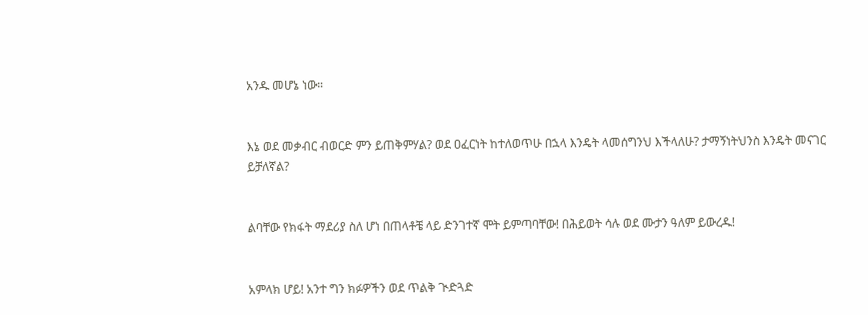አንዱ መሆኔ ነው።


እኔ ወደ መቃብር ብወርድ ምን ይጠቅምሃል? ወደ ዐፈርነት ከተለወጥሁ በኋላ እንዴት ላመሰግንህ እችላለሁ? ታማኝነትህንስ እንዴት መናገር ይቻለኛል?


ልባቸው የክፋት ማደሪያ ስለ ሆነ በጠላቶቼ ላይ ድንገተኛ ሞት ይምጣባቸው! በሕይወት ሳሉ ወደ ሙታን ዓለም ይውረዱ!


አምላክ ሆይ! አንተ ግን ክፉዎችን ወደ ጥልቅ ጒድጓድ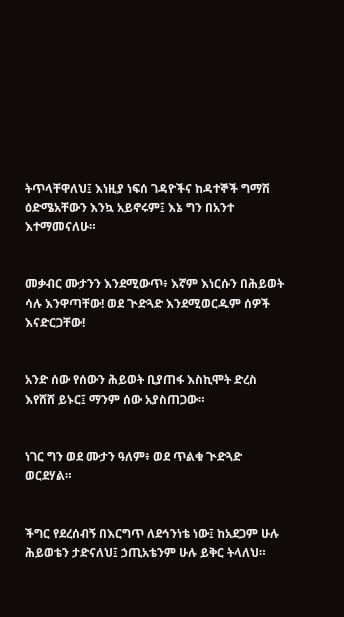ትጥላቸዋለህ፤ እነዚያ ነፍሰ ገዳዮችና ከዳተኞች ግማሽ ዕድሜአቸውን እንኳ አይኖሩም፤ እኔ ግን በአንተ እተማመናለሁ።


መቃብር ሙታንን እንደሚውጥ፥ እኛም እነርሱን በሕይወት ሳሉ እንዋጣቸው! ወደ ጒድጓድ እንደሚወርዱም ሰዎች እናድርጋቸው!


አንድ ሰው የሰውን ሕይወት ቢያጠፋ እስኪሞት ድረስ እየሸሸ ይኑር፤ ማንም ሰው አያስጠጋው።


ነገር ግን ወደ ሙታን ዓለም፥ ወደ ጥልቁ ጒድጓድ ወርደሃል።


ችግር የደረሰብኝ በእርግጥ ለደኅንነቴ ነው፤ ከአደጋም ሁሉ ሕይወቴን ታድናለህ፤ ኃጢአቴንም ሁሉ ይቅር ትላለህ።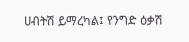ሀብትሽ ይማረካል፤ የንግድ ዕቃሽ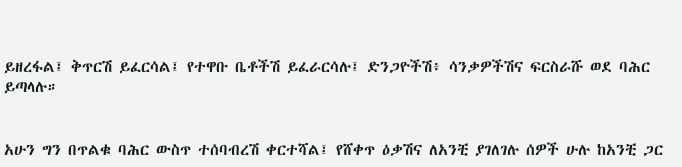ይዘረፋል፤ ቅጥርሽ ይፈርሳል፤ የተዋቡ ቤቶችሽ ይፈራርሳሉ፤ ድንጋዮችሽ፥ ሳንቃዎችሽና ፍርስራሹ ወደ ባሕር ይጣላሉ።


አሁን ግን በጥልቁ ባሕር ውስጥ ተሰባብረሽ ቀርተሻል፤ የሸቀጥ ዕቃሽና ለአንቺ ያገለገሉ ሰዎች ሁሉ ከአንቺ ጋር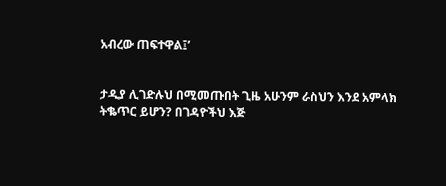አብረው ጠፍተዋል፤’


ታዲያ ሊገድሉህ በሚመጡበት ጊዜ አሁንም ራስህን እንደ አምላክ ትቈጥር ይሆን? በገዳዮችህ እጅ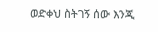ወድቀህ ስትገኝ ሰው እንጂ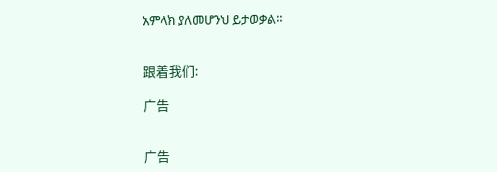አምላክ ያለመሆንህ ይታወቃል።


跟着我们:

广告


广告